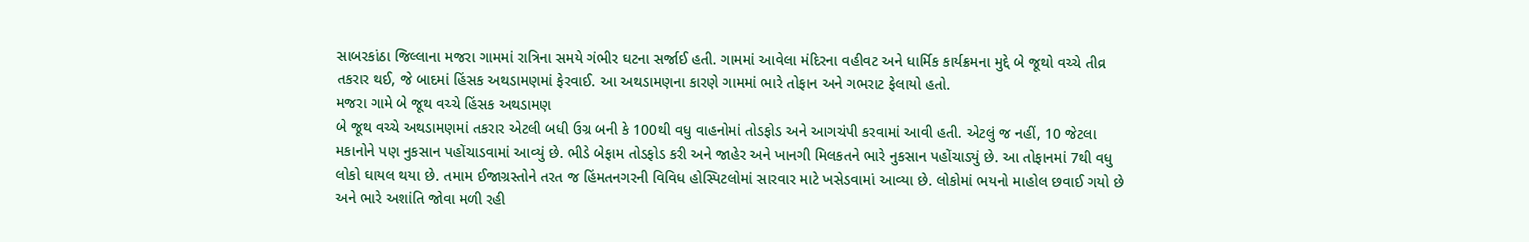સાબરકાંઠા જિલ્લાના મજરા ગામમાં રાત્રિના સમયે ગંભીર ઘટના સર્જાઈ હતી. ગામમાં આવેલા મંદિરના વહીવટ અને ધાર્મિક કાર્યક્રમના મુદ્દે બે જૂથો વચ્ચે તીવ્ર તકરાર થઈ, જે બાદમાં હિંસક અથડામણમાં ફેરવાઈ. આ અથડામણના કારણે ગામમાં ભારે તોફાન અને ગભરાટ ફેલાયો હતો.
મજરા ગામે બે જૂથ વચ્ચે હિંસક અથડામણ
બે જૂથ વચ્ચે અથડામણમાં તકરાર એટલી બધી ઉગ્ર બની કે 100થી વધુ વાહનોમાં તોડફોડ અને આગચંપી કરવામાં આવી હતી. એટલું જ નહીં, 10 જેટલા મકાનોને પણ નુકસાન પહોંચાડવામાં આવ્યું છે. ભીડે બેફામ તોડફોડ કરી અને જાહેર અને ખાનગી મિલકતને ભારે નુકસાન પહોંચાડ્યું છે. આ તોફાનમાં 7થી વધુ લોકો ઘાયલ થયા છે. તમામ ઈજાગ્રસ્તોને તરત જ હિંમતનગરની વિવિધ હોસ્પિટલોમાં સારવાર માટે ખસેડવામાં આવ્યા છે. લોકોમાં ભયનો માહોલ છવાઈ ગયો છે અને ભારે અશાંતિ જોવા મળી રહી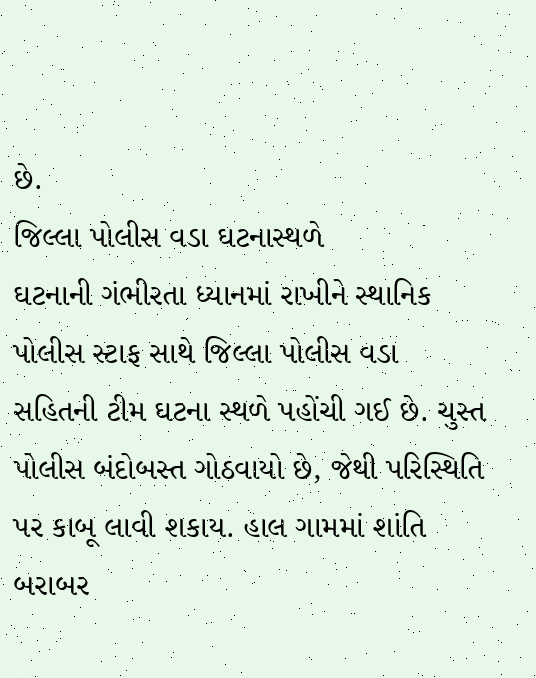છે.
જિલ્લા પોલીસ વડા ઘટનાસ્થળે
ઘટનાની ગંભીરતા ધ્યાનમાં રાખીને સ્થાનિક પોલીસ સ્ટાફ સાથે જિલ્લા પોલીસ વડા સહિતની ટીમ ઘટના સ્થળે પહોંચી ગઈ છે. ચુસ્ત પોલીસ બંદોબસ્ત ગોઠવાયો છે, જેથી પરિસ્થિતિ પર કાબૂ લાવી શકાય. હાલ ગામમાં શાંતિ બરાબર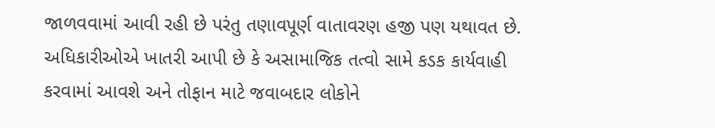જાળવવામાં આવી રહી છે પરંતુ તણાવપૂર્ણ વાતાવરણ હજી પણ યથાવત છે. અધિકારીઓએ ખાતરી આપી છે કે અસામાજિક તત્વો સામે કડક કાર્યવાહી કરવામાં આવશે અને તોફાન માટે જવાબદાર લોકોને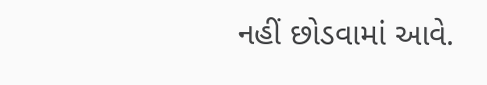નહીં છોડવામાં આવે.